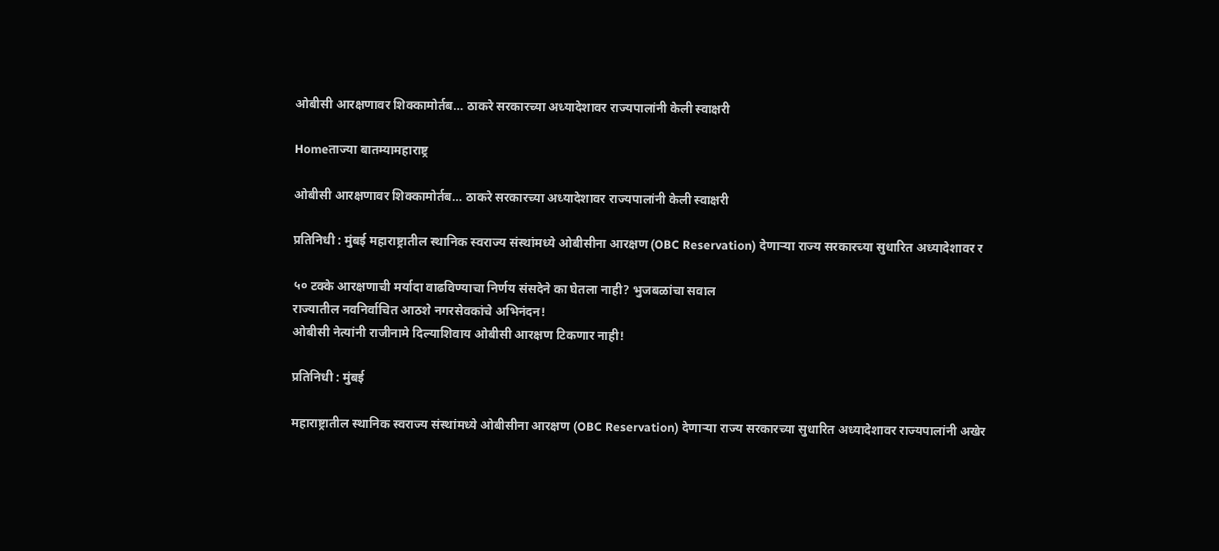ओबीसी आरक्षणावर शिक्कामोर्तब… ठाकरे सरकारच्या अध्यादेशावर राज्यपालांनी केली स्वाक्षरी

Homeताज्या बातम्यामहाराष्ट्र

ओबीसी आरक्षणावर शिक्कामोर्तब… ठाकरे सरकारच्या अध्यादेशावर राज्यपालांनी केली स्वाक्षरी

प्रतिनिधी : मुंबई महाराष्ट्रातील स्थानिक स्वराज्य संस्थांमध्ये ओबीसीना आरक्षण (OBC Reservation) देणाऱ्या राज्य सरकारच्या सुधारित अध्यादेशावर र

५० टक्के आरक्षणाची मर्यादा वाढविण्याचा निर्णय संसदेने का घेतला नाही? भुजबळांचा सवाल
राज्यातील नवनिर्वाचित आठशे नगरसेवकांचे अभिनंदन!
ओबीसी नेत्यांनी राजीनामे दिल्याशिवाय ओबीसी आरक्षण टिकणार नाही!

प्रतिनिधी : मुंबई

महाराष्ट्रातील स्थानिक स्वराज्य संस्थांमध्ये ओबीसीना आरक्षण (OBC Reservation) देणाऱ्या राज्य सरकारच्या सुधारित अध्यादेशावर राज्यपालांनी अखेर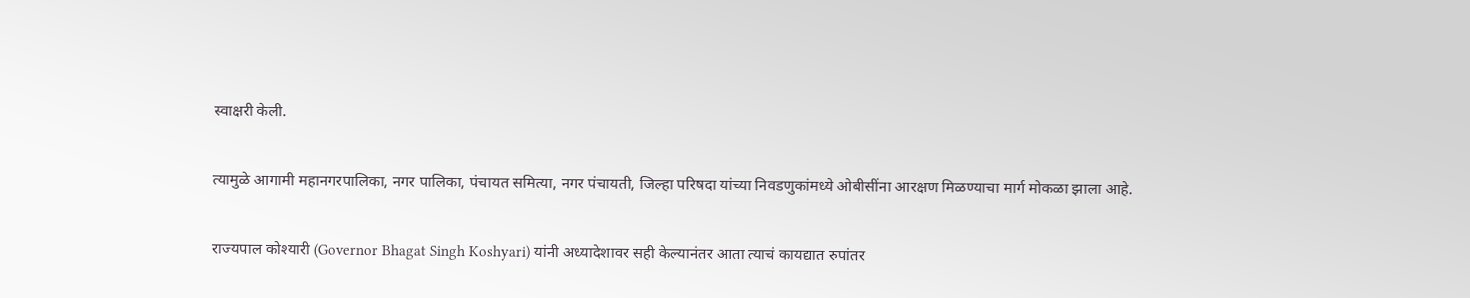स्वाक्षरी केली.

त्यामुळे आगामी महानगरपालिका, नगर पालिका, पंचायत समित्या, नगर पंचायती, जिल्हा परिषदा यांच्या निवडणुकांमध्ये ओबीसींना आरक्षण मिळण्याचा मार्ग मोकळा झाला आहे.

राज्यपाल कोश्यारी (Governor Bhagat Singh Koshyari) यांनी अध्यादेशावर सही केल्यानंतर आता त्याचं कायद्यात रुपांतर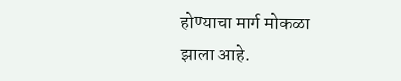होण्याचा मार्ग मोकळा झाला आहे.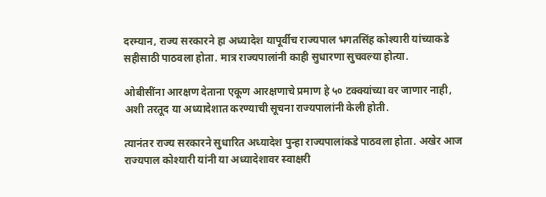दरम्यान, राज्य सरकारने हा अध्यादेश यापूर्वीच राज्यपाल भगतसिंह कोश्यारी यांच्याकडे सहीसाठी पाठवला होता. मात्र राज्यपालांनी काही सुधारणा सुचवल्या होत्या.

ओबीसींना आरक्षण देताना एकूण आरक्षणाचे प्रमाण हे ५० टक्क्यांच्या वर जाणार नाही, अशी तरतूद या अध्यादेशात करण्याची सूचना राज्यपालांनी केली होती.

त्यानंतर राज्य सरकारने सुधारित अध्यादेश पुन्हा राज्यपालांकडे पाठवला होता. अखेर आज राज्यपाल कोश्यारी यांनी या अध्यादेशावर स्वाक्षरी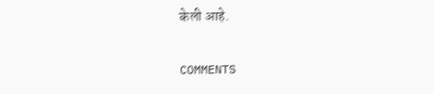केली आहे.

COMMENTS